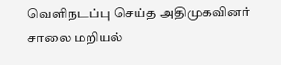வெளிநடப்பு செய்த அதிமுகவினர் சாலை மறியல்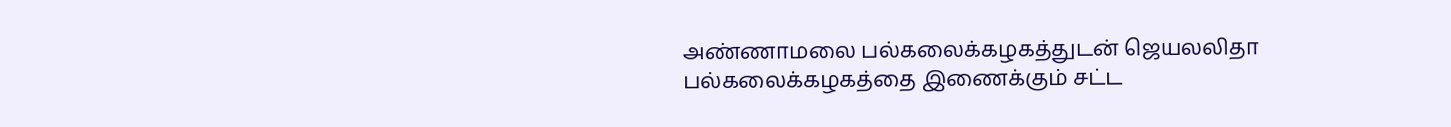அண்ணாமலை பல்கலைக்கழகத்துடன் ஜெயலலிதா பல்கலைக்கழகத்தை இணைக்கும் சட்ட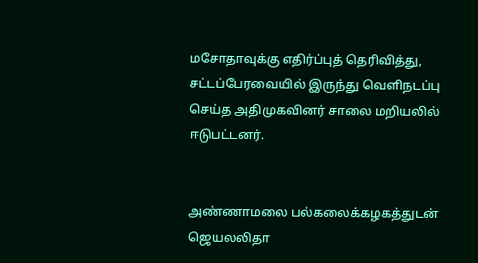மசோதாவுக்கு எதிர்ப்புத் தெரிவித்து, சட்டப்பேரவையில் இருந்து வெளிநடப்பு செய்த அதிமுகவினர் சாலை மறியலில் ஈடுபட்டனர்.


அண்ணாமலை பல்கலைக்கழகத்துடன் ஜெயலலிதா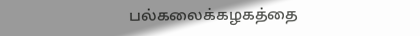பல்கலைக்கழகத்தை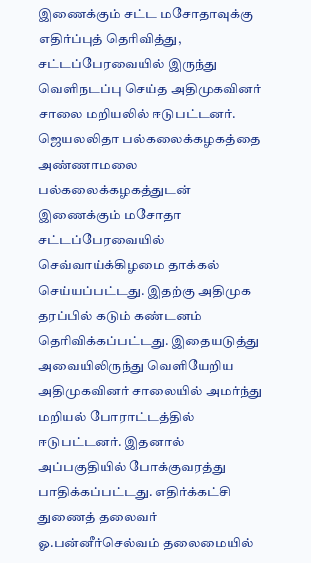இணைக்கும் சட்ட மசோதாவுக்கு எதிர்ப்புத் தெரிவித்து, சட்டப்பேரவையில் இருந்து வெளிநடப்பு செய்த அதிமுகவினர் சாலை மறியலில் ஈடுபட்டனர்.
ஜெயலலிதா பல்கலைக்கழகத்தை அண்ணாமலை பல்கலைக்கழகத்துடன் இணைக்கும் மசோதா சட்டப்பேரவையில் செவ்வாய்க்கிழமை தாக்கல் செய்யப்பட்டது. இதற்கு அதிமுக தரப்பில் கடும் கண்டனம் தெரிவிக்கப்பட்டது. இதையடுத்து அவையிலிருந்து வெளியேறிய அதிமுகவினர் சாலையில் அமர்ந்து மறியல் போராட்டத்தில் ஈடுபட்டனர். இதனால் அப்பகுதியில் போக்குவரத்து பாதிக்கப்பட்டது. எதிர்க்கட்சி துணைத் தலைவர் ஓ.பன்னீர்செல்வம் தலைமையில்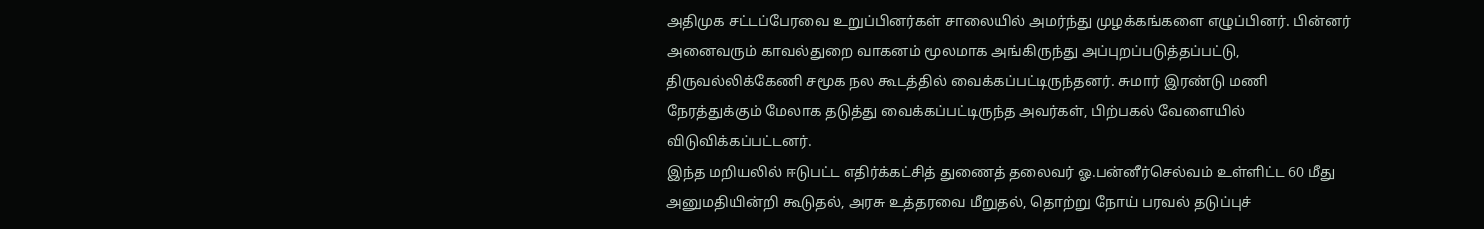அதிமுக சட்டப்பேரவை உறுப்பினர்கள் சாலையில் அமர்ந்து முழக்கங்களை எழுப்பினர். பின்னர் அனைவரும் காவல்துறை வாகனம் மூலமாக அங்கிருந்து அப்புறப்படுத்தப்பட்டு, திருவல்லிக்கேணி சமூக நல கூடத்தில் வைக்கப்பட்டிருந்தனர். சுமார் இரண்டு மணி நேரத்துக்கும் மேலாக தடுத்து வைக்கப்பட்டிருந்த அவர்கள், பிற்பகல் வேளையில் விடுவிக்கப்பட்டனர்.
இந்த மறியலில் ஈடுபட்ட எதிர்க்கட்சித் துணைத் தலைவர் ஓ.பன்னீர்செல்வம் உள்ளிட்ட 60 மீது அனுமதியின்றி கூடுதல், அரசு உத்தரவை மீறுதல், தொற்று நோய் பரவல் தடுப்புச்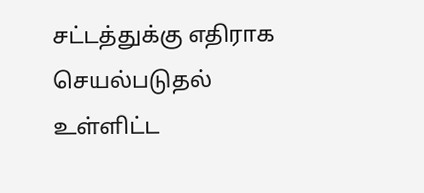சட்டத்துக்கு எதிராக செயல்படுதல் உள்ளிட்ட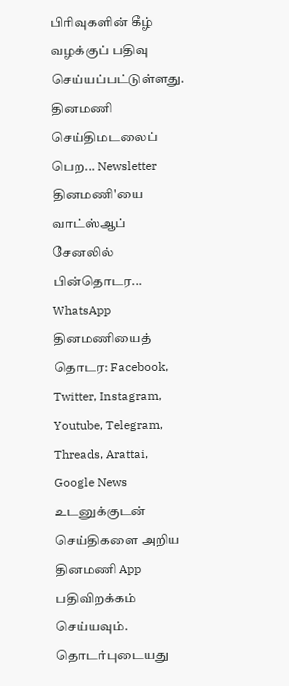பிரிவுகளின் கீழ் வழக்குப் பதிவு செய்யப்பட்டுள்ளது.
தினமணி செய்திமடலைப் பெற... Newsletter
தினமணி'யை வாட்ஸ்ஆப் சேனலில் பின்தொடர... WhatsApp
தினமணியைத் தொடர: Facebook, Twitter, Instagram, Youtube, Telegram, Threads, Arattai, Google News
உடனுக்குடன் செய்திகளை அறிய தினமணி App பதிவிறக்கம் செய்யவும்.
தொடர்புடையது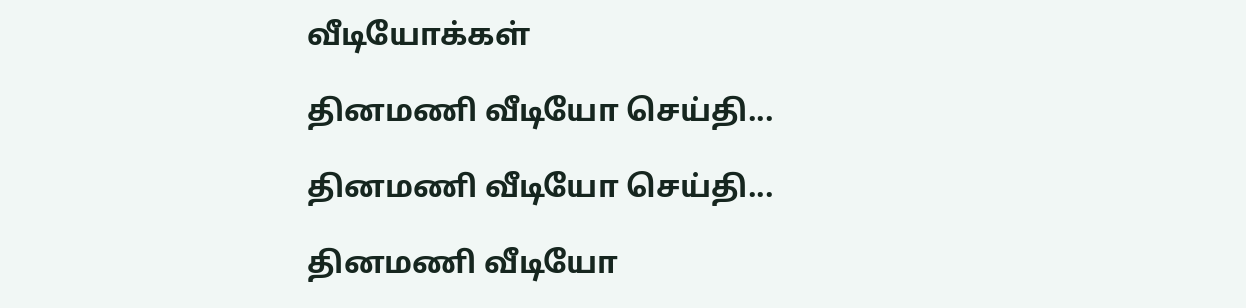வீடியோக்கள்

தினமணி வீடியோ செய்தி...

தினமணி வீடியோ செய்தி...

தினமணி வீடியோ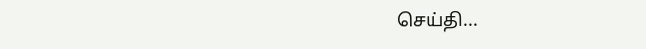செய்தி...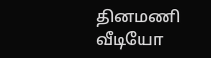தினமணி வீடியோ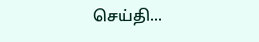செய்தி...